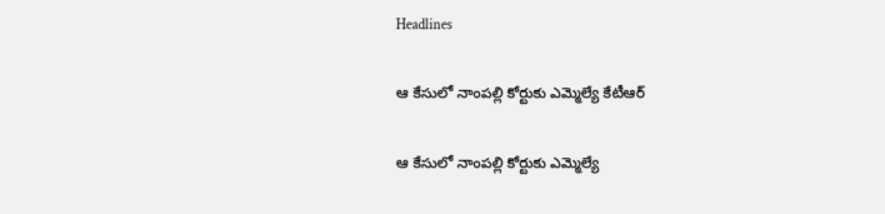Headlines

ఆ కేసులో నాంపల్లి కోర్టుకు ఎమ్మెల్యే కేటీఆర్

ఆ కేసులో నాంపల్లి కోర్టుకు ఎమ్మెల్యే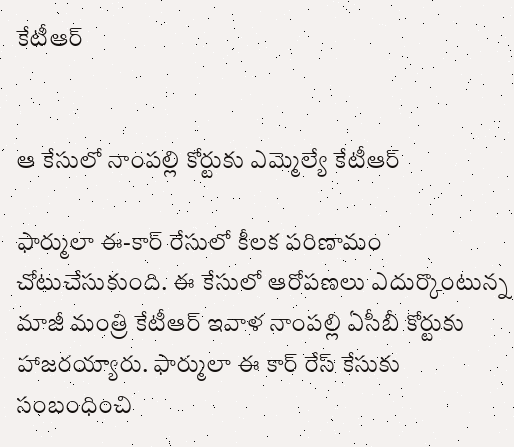కేటీఆర్


ఆ కేసులో నాంపల్లి కోర్టుకు ఎమ్మెల్యే కేటీఆర్

ఫార్ములా ఈ-కార్ రేసులో కీలక పరిణామం చోటుచేసుకుంది. ఈ కేసులో ఆరోపణలు ఎదుర్కొంటున్న మాజీ మంత్రి కేటీఆర్‌ ఇవాళ నాంపల్లి ఏసీబీ కోర్టుకు హాజరయ్యారు. ఫార్ములా ఈ కార్ రేస్ కేసుకు సంబంధించి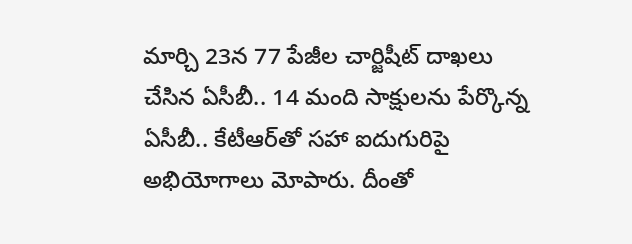మార్చి 23న 77 పేజీల చార్జిషీట్ దాఖలు చేసిన ఏసీబీ.. 14 మంది సాక్షులను పేర్కొన్న ఏసీబీ.. కేటీఆర్‌తో సహా ఐదుగురిపై అభియోగాలు మోపారు. దీంతో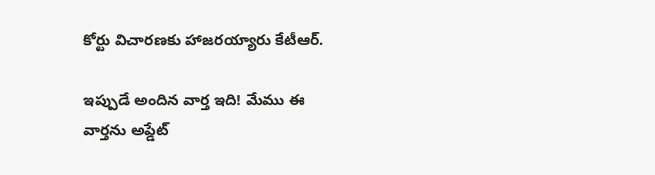కోర్టు విచారణకు హాజరయ్యారు కేటీఆర్.

ఇప్పుడే అందిన వార్త ఇది! మేము ఈ వార్తను అప్డేట్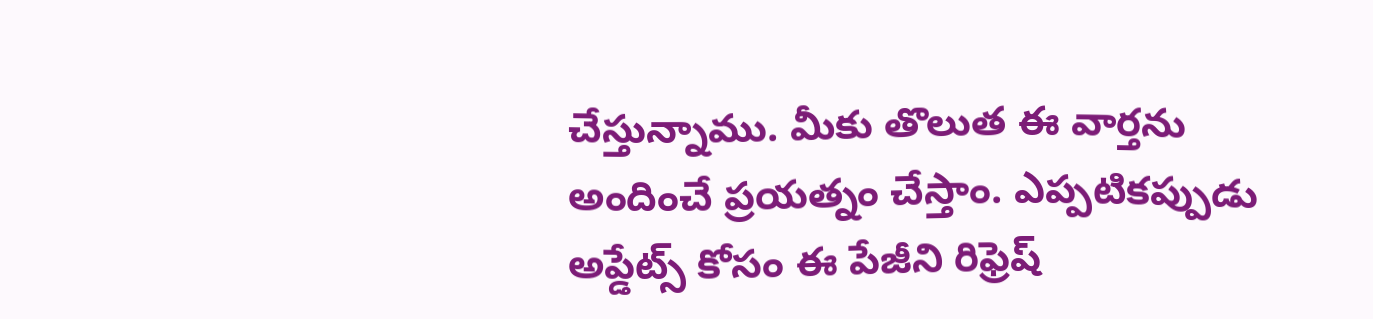చేస్తున్నాము. మీకు తొలుత ఈ వార్తను అందించే ప్రయత్నం చేస్తాం. ఎప్పటికప్పుడు అప్డేట్స్ కోసం ఈ పేజీని రిఫ్రెష్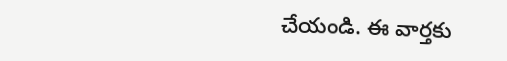చేయండి. ఈ వార్తకు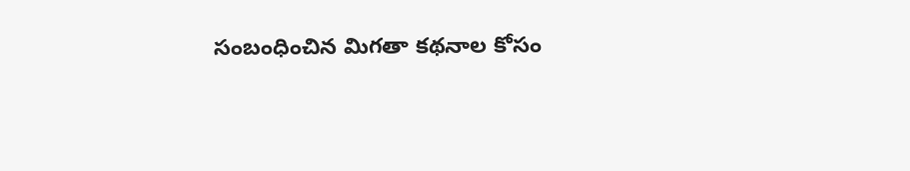సంబంధించిన మిగతా కథనాల కోసం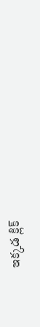ఇక్కడ క్లిక్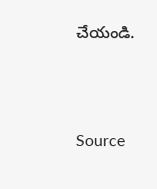చేయండి.



Source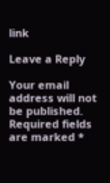link

Leave a Reply

Your email address will not be published. Required fields are marked *